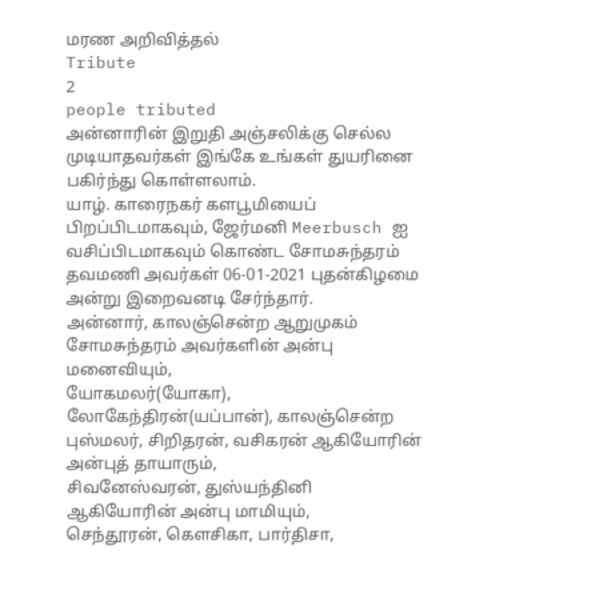மரண அறிவித்தல்
Tribute
2
people tributed
அன்னாரின் இறுதி அஞ்சலிக்கு செல்ல முடியாதவர்கள் இங்கே உங்கள் துயரினை பகிர்ந்து கொள்ளலாம்.
யாழ். காரைநகர் களபூமியைப் பிறப்பிடமாகவும், ஜேர்மனி Meerbusch ஐ வசிப்பிடமாகவும் கொண்ட சோமசுந்தரம் தவமணி அவர்கள் 06-01-2021 புதன்கிழமை அன்று இறைவனடி சேர்ந்தார்.
அன்னார், காலஞ்சென்ற ஆறுமுகம் சோமசுந்தரம் அவர்களின் அன்பு மனைவியும்,
யோகமலர்(யோகா), லோகேந்திரன்(யப்பான்), காலஞ்சென்ற புஸ்மலர், சிறிதரன், வசிகரன் ஆகியோரின் அன்புத் தாயாரும்,
சிவனேஸ்வரன், துஸ்யந்தினி ஆகியோரின் அன்பு மாமியும்,
செந்தூரன், கெளசிகா, பார்திசா,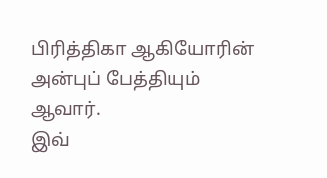பிரித்திகா ஆகியோரின் அன்புப் பேத்தியும் ஆவார்.
இவ்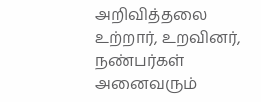அறிவித்தலை உற்றார், உறவினர், நண்பர்கள் அனைவரும்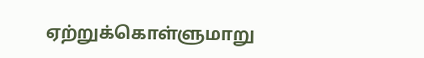ஏற்றுக்கொள்ளுமாறு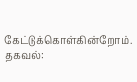கேட்டுக்கொள்கின்றோம்.
தகவல்: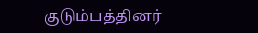குடும்பத்தினர்